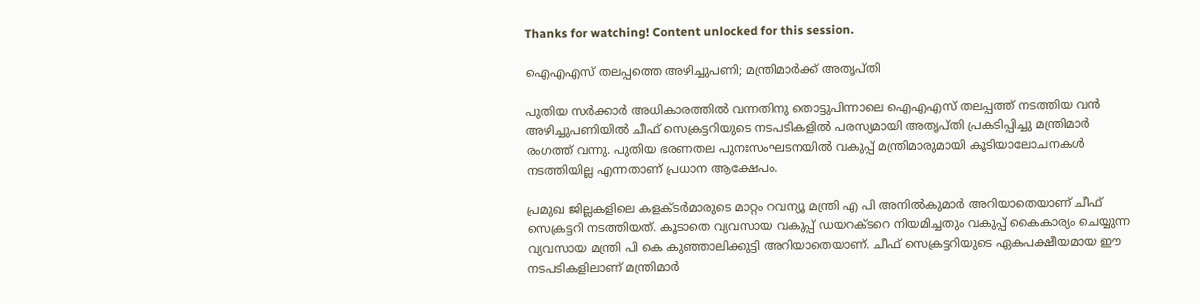Thanks for watching! Content unlocked for this session.

ഐഎഎസ് തലപ്പത്തെ അഴിച്ചുപണി; മന്ത്രിമാർക്ക് അതൃപ്തി

പുതിയ സർക്കാർ അധികാരത്തിൽ വന്നതിനു തൊട്ടുപിന്നാലെ ഐഎഎസ് തലപ്പത്ത് നടത്തിയ വൻ അഴിച്ചുപണിയിൽ ചീഫ് സെക്രട്ടറിയുടെ നടപടികളിൽ പരസ്യമായി അതൃപ്തി പ്രകടിപ്പിച്ചു മന്ത്രിമാർ രംഗത്ത് വന്നു. പുതിയ ഭരണതല പുനഃസംഘടനയിൽ വകുപ്പ് മന്ത്രിമാരുമായി കൂടിയാലോചനകൾ നടത്തിയില്ല എന്നതാണ് പ്രധാന ആക്ഷേപം.

പ്രമുഖ ജില്ലകളിലെ കളക്ടർമാരുടെ മാറ്റം റവന്യൂ മന്ത്രി എ പി അനിൽകുമാർ അറിയാതെയാണ് ചീഫ് സെക്രട്ടറി നടത്തിയത്. കൂടാതെ വ്യവസായ വകുപ്പ് ഡയറക്ടറെ നിയമിച്ചതും വകുപ്പ് കൈകാര്യം ചെയ്യുന്ന വ്യവസായ മന്ത്രി പി കെ കുഞ്ഞാലിക്കുട്ടി അറിയാതെയാണ്. ചീഫ് സെക്രട്ടറിയുടെ ഏകപക്ഷീയമായ ഈ നടപടികളിലാണ് മന്ത്രിമാർ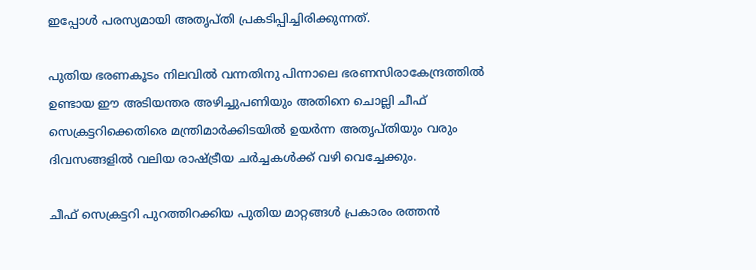ഇപ്പോൾ പരസ്യമായി അതൃപ്തി പ്രകടിപ്പിച്ചിരിക്കുന്നത്.

പുതിയ ഭരണകൂടം നിലവിൽ വന്നതിനു പിന്നാലെ ഭരണസിരാകേന്ദ്രത്തിൽ ഉണ്ടായ ഈ അടിയന്തര അഴിച്ചുപണിയും അതിനെ ചൊല്ലി ചീഫ് സെക്രട്ടറിക്കെതിരെ മന്ത്രിമാർക്കിടയിൽ ഉയർന്ന അതൃപ്തിയും വരും ദിവസങ്ങളിൽ വലിയ രാഷ്ട്രീയ ചർച്ചകൾക്ക് വഴി വെച്ചേക്കും.

ചീഫ് സെക്രട്ടറി പുറത്തിറക്കിയ പുതിയ മാറ്റങ്ങൾ പ്രകാരം രത്തൻ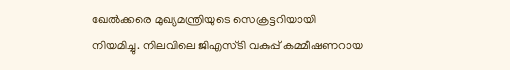ഖേൽക്കരെ മുഖ്യമന്ത്രിയുടെ സെക്രട്ടറിയായി നിയമിച്ചു. നിലവിലെ ജിഎസ്ടി വകുപ്പ് കമ്മീഷണറായ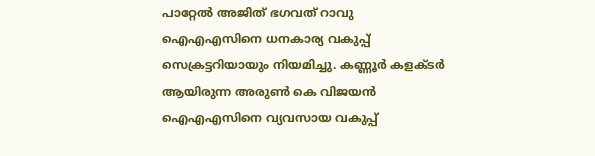പാറ്റേൽ അജിത് ഭഗവത് റാവു ഐഎഎസിനെ ധനകാര്യ വകുപ്പ് സെക്രട്ടറിയായും നിയമിച്ചു. കണ്ണൂർ കളക്ടർ ആയിരുന്ന അരുൺ കെ വിജയൻ ഐഎഎസിനെ വ്യവസായ വകുപ്പ്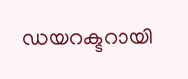ഡയറക്ടറായി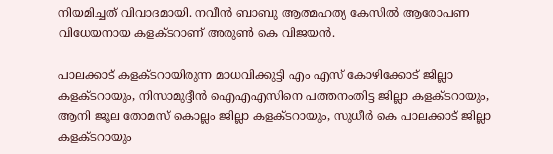നിയമിച്ചത് വിവാദമായി. നവീൻ ബാബു ആത്മഹത്യ കേസിൽ ആരോപണ വിധേയനായ കളക്ടറാണ് അരുൺ കെ വിജയൻ.

പാലക്കാട് കളക്ടറായിരുന്ന മാധവിക്കുട്ടി എം എസ് കോഴിക്കോട് ജില്ലാ കളക്ടറായും, നിസാമുദ്ദീൻ ഐഎഎസിനെ പത്തനംതിട്ട ജില്ലാ കളക്ടറായും, ആനി ജൂല തോമസ് കൊല്ലം ജില്ലാ കളക്ടറായും, സുധീർ കെ പാലക്കാട് ജില്ലാ കളക്ടറായും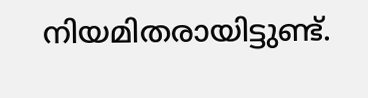നിയമിതരായിട്ടുണ്ട്.